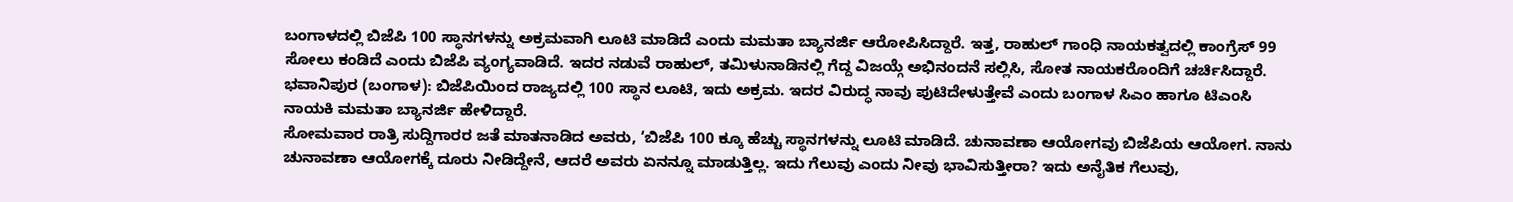ಬಂಗಾಳದಲ್ಲಿ ಬಿಜೆಪಿ 100 ಸ್ಥಾನಗಳನ್ನು ಅಕ್ರಮವಾಗಿ ಲೂಟಿ ಮಾಡಿದೆ ಎಂದು ಮಮತಾ ಬ್ಯಾನರ್ಜಿ ಆರೋಪಿಸಿದ್ದಾರೆ. ಇತ್ತ, ರಾಹುಲ್ ಗಾಂಧಿ ನಾಯಕತ್ವದಲ್ಲಿ ಕಾಂಗ್ರೆಸ್ 99 ಸೋಲು ಕಂಡಿದೆ ಎಂದು ಬಿಜೆಪಿ ವ್ಯಂಗ್ಯವಾಡಿದೆ. ಇದರ ನಡುವೆ ರಾಹುಲ್, ತಮಿಳುನಾಡಿನಲ್ಲಿ ಗೆದ್ದ ವಿಜಯ್ಗೆ ಅಭಿನಂದನೆ ಸಲ್ಲಿಸಿ, ಸೋತ ನಾಯಕರೊಂದಿಗೆ ಚರ್ಚಿಸಿದ್ದಾರೆ.
ಭವಾನಿಪುರ (ಬಂಗಾಳ): ಬಿಜೆಪಿಯಿಂದ ರಾಜ್ಯದಲ್ಲಿ 100 ಸ್ಥಾನ ಲೂಟಿ, ಇದು ಅಕ್ರಮ. ಇದರ ವಿರುದ್ಧ ನಾವು ಪುಟಿದೇಳುತ್ತೇವೆ ಎಂದು ಬಂಗಾಳ ಸಿಎಂ ಹಾಗೂ ಟಿಎಂಸಿ ನಾಯಕಿ ಮಮತಾ ಬ್ಯಾನರ್ಜಿ ಹೇಳಿದ್ದಾರೆ.
ಸೋಮವಾರ ರಾತ್ರಿ ಸುದ್ದಿಗಾರರ ಜತೆ ಮಾತನಾಡಿದ ಅವರು, ‘ಬಿಜೆಪಿ 100 ಕ್ಕೂ ಹೆಚ್ಚು ಸ್ಥಾನಗಳನ್ನು ಲೂಟಿ ಮಾಡಿದೆ. ಚುನಾವಣಾ ಆಯೋಗವು ಬಿಜೆಪಿಯ ಆಯೋಗ. ನಾನು ಚುನಾವಣಾ ಆಯೋಗಕ್ಕೆ ದೂರು ನೀಡಿದ್ದೇನೆ, ಆದರೆ ಅವರು ಏನನ್ನೂ ಮಾಡುತ್ತಿಲ್ಲ. ಇದು ಗೆಲುವು ಎಂದು ನೀವು ಭಾವಿಸುತ್ತೀರಾ? ಇದು ಅನೈತಿಕ ಗೆಲುವು,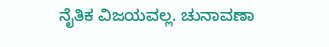ನೈತಿಕ ವಿಜಯವಲ್ಲ. ಚುನಾವಣಾ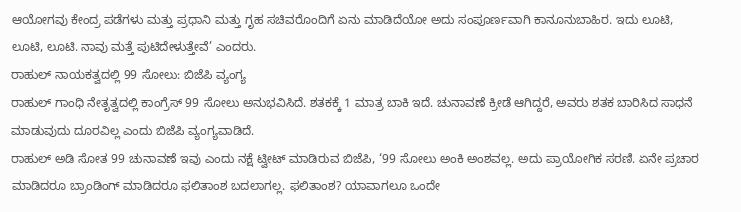ಆಯೋಗವು ಕೇಂದ್ರ ಪಡೆಗಳು ಮತ್ತು ಪ್ರಧಾನಿ ಮತ್ತು ಗೃಹ ಸಚಿವರೊಂದಿಗೆ ಏನು ಮಾಡಿದೆಯೋ ಅದು ಸಂಪೂರ್ಣವಾಗಿ ಕಾನೂನುಬಾಹಿರ. ಇದು ಲೂಟಿ, ಲೂಟಿ, ಲೂಟಿ. ನಾವು ಮತ್ತೆ ಪುಟಿದೇಳುತ್ತೇವೆ’ ಎಂದರು.
ರಾಹುಲ್ ನಾಯಕತ್ವದಲ್ಲಿ 99 ಸೋಲು: ಬಿಜೆಪಿ ವ್ಯಂಗ್ಯ
ರಾಹುಲ್ ಗಾಂಧಿ ನೇತೃತ್ವದಲ್ಲಿ ಕಾಂಗ್ರೆಸ್ 99 ಸೋಲು ಅನುಭವಿಸಿದೆ. ಶತಕಕ್ಕೆ 1 ಮಾತ್ರ ಬಾಕಿ ಇದೆ. ಚುನಾವಣೆ ಕ್ರೀಡೆ ಆಗಿದ್ದರೆ, ಅವರು ಶತಕ ಬಾರಿಸಿದ ಸಾಧನೆ ಮಾಡುವುದು ದೂರವಿಲ್ಲ ಎಂದು ಬಿಜೆಪಿ ವ್ಯಂಗ್ಯವಾಡಿದೆ.
ರಾಹುಲ್ ಅಡಿ ಸೋತ 99 ಚುನಾವಣೆ ಇವು ಎಂದು ನಕ್ಷೆ ಟ್ವೀಟ್ ಮಾಡಿರುವ ಬಿಜೆಪಿ, ‘99 ಸೋಲು ಅಂಕಿ ಅಂಶವಲ್ಲ. ಅದು ಪ್ರಾಯೋಗಿಕ ಸರಣಿ. ಏನೇ ಪ್ರಚಾರ ಮಾಡಿದರೂ ಬ್ರಾಂಡಿಂಗ್ ಮಾಡಿದರೂ ಫಲಿತಾಂಶ ಬದಲಾಗಲ್ಲ. ಫಲಿತಾಂಶ? ಯಾವಾಗಲೂ ಒಂದೇ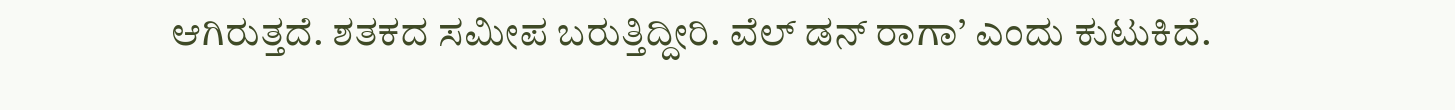ಆಗಿರುತ್ತದೆ. ಶತಕದ ಸಮೀಪ ಬರುತ್ತಿದ್ದೀರಿ. ವೆಲ್ ಡನ್ ರಾಗಾ’ ಎಂದು ಕುಟುಕಿದೆ.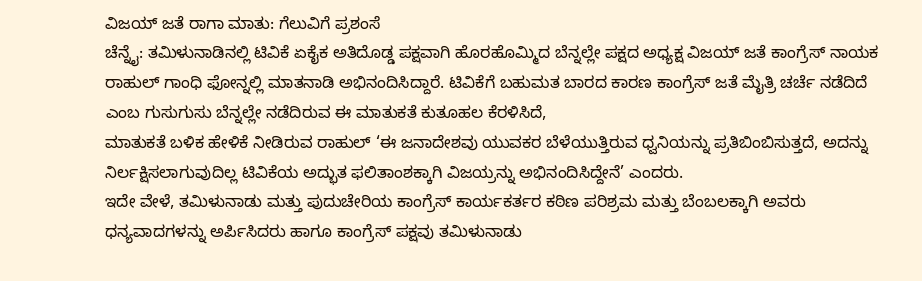ವಿಜಯ್ ಜತೆ ರಾಗಾ ಮಾತು: ಗೆಲುವಿಗೆ ಪ್ರಶಂಸೆ
ಚೆನ್ನೈ: ತಮಿಳುನಾಡಿನಲ್ಲಿ ಟಿವಿಕೆ ಏಕೈಕ ಅತಿದೊಡ್ಡ ಪಕ್ಷವಾಗಿ ಹೊರಹೊಮ್ಮಿದ ಬೆನ್ನಲ್ಲೇ ಪಕ್ಷದ ಅಧ್ಯಕ್ಷ ವಿಜಯ್ ಜತೆ ಕಾಂಗ್ರೆಸ್ ನಾಯಕ ರಾಹುಲ್ ಗಾಂಧಿ ಫೋನ್ನಲ್ಲಿ ಮಾತನಾಡಿ ಅಭಿನಂದಿಸಿದ್ದಾರೆ. ಟಿವಿಕೆಗೆ ಬಹುಮತ ಬಾರದ ಕಾರಣ ಕಾಂಗ್ರೆಸ್ ಜತೆ ಮೈತ್ರಿ ಚರ್ಚೆ ನಡೆದಿದೆ ಎಂಬ ಗುಸುಗುಸು ಬೆನ್ನಲ್ಲೇ ನಡೆದಿರುವ ಈ ಮಾತುಕತೆ ಕುತೂಹಲ ಕೆರಳಿಸಿದೆ,
ಮಾತುಕತೆ ಬಳಿಕ ಹೇಳಿಕೆ ನೀಡಿರುವ ರಾಹುಲ್ ‘ಈ ಜನಾದೇಶವು ಯುವಕರ ಬೆಳೆಯುತ್ತಿರುವ ಧ್ವನಿಯನ್ನು ಪ್ರತಿಬಿಂಬಿಸುತ್ತದೆ, ಅದನ್ನು ನಿರ್ಲಕ್ಷಿಸಲಾಗುವುದಿಲ್ಲ ಟಿವಿಕೆಯ ಅದ್ಭುತ ಫಲಿತಾಂಶಕ್ಕಾಗಿ ವಿಜಯ್ರನ್ನು ಅಭಿನಂದಿಸಿದ್ದೇನೆ’ ಎಂದರು.
ಇದೇ ವೇಳೆ, ತಮಿಳುನಾಡು ಮತ್ತು ಪುದುಚೇರಿಯ ಕಾಂಗ್ರೆಸ್ ಕಾರ್ಯಕರ್ತರ ಕಠಿಣ ಪರಿಶ್ರಮ ಮತ್ತು ಬೆಂಬಲಕ್ಕಾಗಿ ಅವರು ಧನ್ಯವಾದಗಳನ್ನು ಅರ್ಪಿಸಿದರು ಹಾಗೂ ಕಾಂಗ್ರೆಸ್ ಪಕ್ಷವು ತಮಿಳುನಾಡು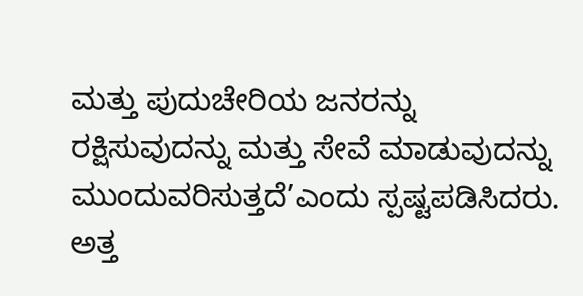ಮತ್ತು ಪುದುಚೇರಿಯ ಜನರನ್ನು ರಕ್ಷಿಸುವುದನ್ನು ಮತ್ತು ಸೇವೆ ಮಾಡುವುದನ್ನು ಮುಂದುವರಿಸುತ್ತದೆ’ಎಂದು ಸ್ಪಷ್ಟಪಡಿಸಿದರು.
ಅತ್ತ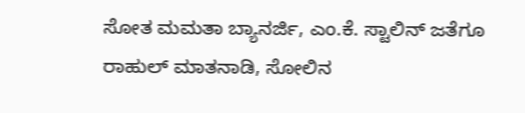ಸೋತ ಮಮತಾ ಬ್ಯಾನರ್ಜಿ, ಎಂ.ಕೆ. ಸ್ಟಾಲಿನ್ ಜತೆಗೂ ರಾಹುಲ್ ಮಾತನಾಡಿ, ಸೋಲಿನ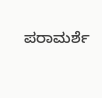ಪರಾಮರ್ಶೆ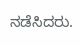ನಡೆಸಿದರು.